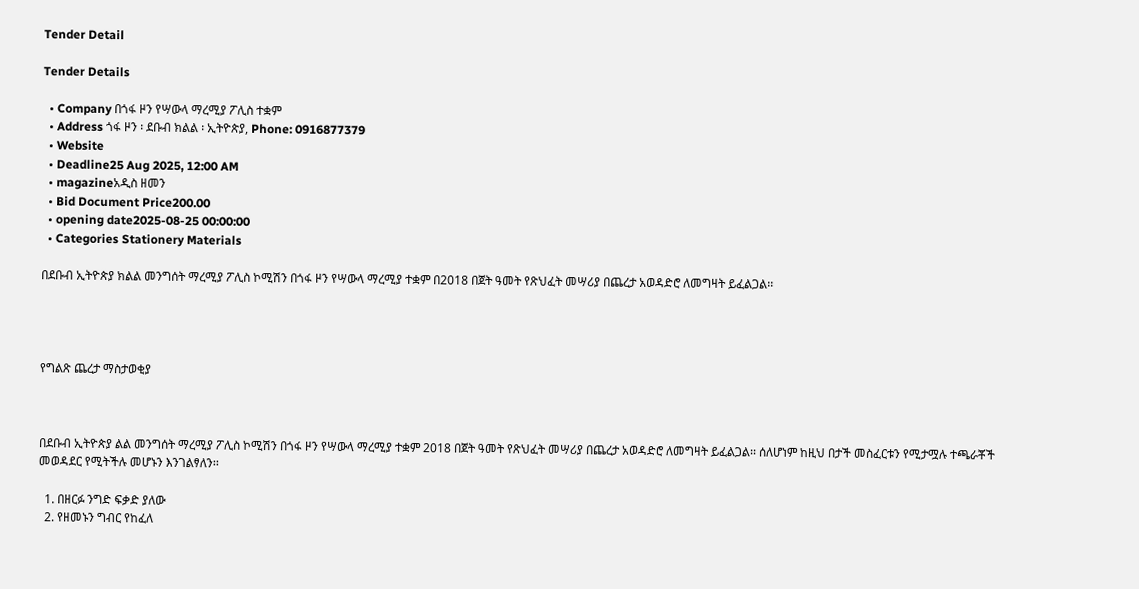Tender Detail

Tender Details

  • Company በጎፋ ዞን የሣውላ ማረሚያ ፖሊስ ተቋም
  • Address ጎፋ ዞን ፡ ደቡብ ክልል ፡ ኢትዮጵያ, Phone: 0916877379
  • Website
  • Deadline25 Aug 2025, 12:00 AM
  • magazineአዲስ ዘመን
  • Bid Document Price200.00
  • opening date2025-08-25 00:00:00
  • Categories Stationery Materials

በደቡብ ኢትዮጵያ ክልል መንግሰት ማረሚያ ፖሊስ ኮሚሽን በጎፋ ዞን የሣውላ ማረሚያ ተቋም በ2018 በጀት ዓመት የጽህፈት መሣሪያ በጨረታ አወዳድሮ ለመግዛት ይፈልጋል፡፡




የግልጽ ጨረታ ማስታወቂያ



በደቡብ ኢትዮጵያ ልል መንግሰት ማረሚያ ፖሊስ ኮሚሽን በጎፋ ዞን የሣውላ ማረሚያ ተቋም 2018 በጀት ዓመት የጽህፈት መሣሪያ በጨረታ አወዳድሮ ለመግዛት ይፈልጋል፡፡ ሰለሆነም ከዚህ በታች መስፈርቱን የሚታሟሉ ተጫራቾች መወዳደር የሚትችሉ መሆኑን እንገልፃለን፡፡

  1. በዘርፉ ንግድ ፍቃድ ያለው
  2. የዘመኑን ግብር የከፈለ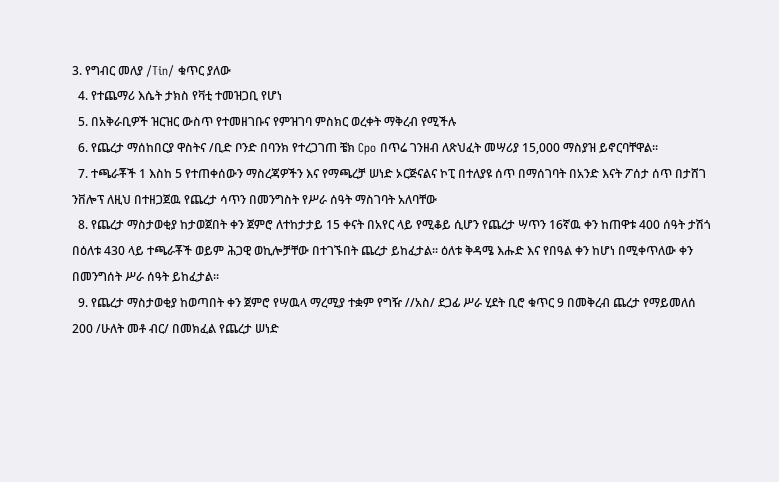3. የግብር መለያ /Tin/ ቁጥር ያለው
  4. የተጨማሪ እሴት ታክስ የቫቲ ተመዝጋቢ የሆነ
  5. በአቅራቢዎች ዝርዝር ውስጥ የተመዘገቡና የምዝገባ ምስክር ወረቀት ማቅረብ የሚችሉ
  6. የጨረታ ማሰከበርያ ዋስትና /ቢድ ቦንድ በባንክ የተረጋገጠ ቼክ Cpo በጥሬ ገንዘብ ለጽህፈት መሣሪያ 15,000 ማስያዝ ይኖርባቸዋል፡፡
  7. ተጫራቾች 1 እስከ 5 የተጠቀሰውን ማስረጃዎችን እና የማጫረቻ ሠነድ ኦርጅናልና ኮፒ በተለያዩ ሰጥ በማሰገባት በአንድ እናት ፖሰታ ሰጥ በታሸገ ንቨሎፕ ለዚህ በተዘጋጀዉ የጨረታ ሳጥን በመንግስት የሥራ ሰዓት ማስገባት አለባቸው
  8. የጨረታ ማስታወቂያ ከታወጀበት ቀን ጀምሮ ለተከታታይ 15 ቀናት በአየር ላይ የሚቆይ ሲሆን የጨረታ ሣጥን 16ኛዉ ቀን ከጠዋቱ 400 ሰዓት ታሽጎ በዕለቱ 430 ላይ ተጫራቾች ወይም ሕጋዊ ወኪሎቻቸው በተገኙበት ጨረታ ይከፈታል፡፡ ዕለቱ ቅዳሜ እሑድ እና የበዓል ቀን ከሆነ በሚቀጥለው ቀን በመንግሰት ሥራ ሰዓት ይከፈታል፡፡
  9. የጨረታ ማስታወቂያ ከወጣበት ቀን ጀምሮ የሣዉላ ማረሚያ ተቋም የግዥ //አስ/ ደጋፊ ሥራ ሂደት ቢሮ ቁጥር 9 በመቅረብ ጨረታ የማይመለሰ 200 /ሁለት መቶ ብር/ በመክፈል የጨረታ ሠነድ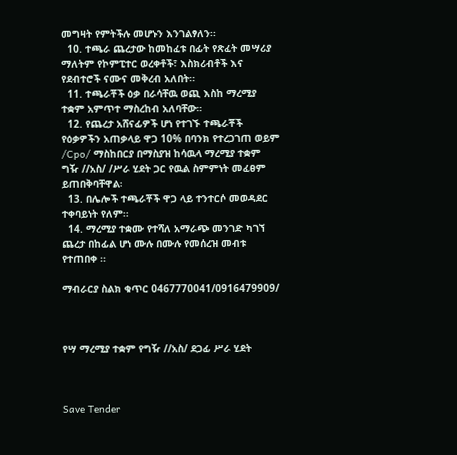መግዛት የምትችሉ መሆኑን እንገልፃለን፡፡
  10. ተጫራ ጨረታው ከመከፈቱ በፊት የጽፈት መሣሪያ ማለትም የኮምፒተር ወረቀቶች፣ እስክሪብቶች እና የደብተሮች ናሙና መቅረብ አለበት፡፡
  11. ተጫራቾች ዕቃ በራሳቸዉ ወጪ እስከ ማረሚያ ተቋም አምጥተ ማስረከብ አለባቸው።
  12. የጨረታ አሸናፊዎች ሆነ የተገኙ ተጫራቾች የዕቃዎችን አጠቃላይ ዋጋ 10% በባንክ የተረጋገጠ ወይም /Cpo/ ማስከበርያ በማስያዝ ከሳዉላ ማረሚያ ተቋም ግዥ //አስ/ /ሥራ ሂደት ጋር የዉል ስምምነት መፈፀም ይጠበቅባቸዋል፡
  13. በሌሎች ተጫራቾች ዋጋ ላይ ተንተርሶ መወዳደር ተቀባይነት የለም፡፡
  14. ማረሚያ ተቋሙ የተሻለ አማራጭ መንገድ ካገኘ ጨረታ በከፊል ሆነ ሙሉ በሙሉ የመሰረዝ መብቱ የተጠበቀ ፡፡

ማብራርያ ስልክ ቁጥር 0467770041/0916479909/



የሣ ማረሚያ ተቋም የግዥ //አስ/ ደጋፊ ሥራ ሂደት



Save Tender